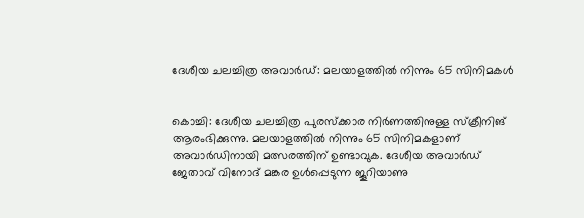ദേശീയ ചലച്ചിത്ര അവാര്‍ഡ്: മലയാളത്തില്‍ നിന്നും 65 സിനിമകള്‍


കൊച്ചി: ദേശീയ ചലച്ചിത്ര പുരസ്‌ക്കാര നിര്‍ണത്തിനുള്ള സ്‌ക്രീനിങ് ആരംഭിക്കുന്നു. മലയാളത്തില്‍ നിന്നും 65 സിനിമകളാണ് അവാര്‍ഡിനായി മത്സരത്തിന് ഉണ്ടാവുക. ദേശീയ അവാര്‍ഡ് ജേതാവ് വിനോദ് മങ്കര ഉള്‍പ്പെടുന്ന ജൂറിയാണു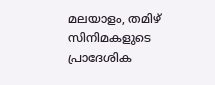മലയാളം, തമിഴ് സിനിമകളുടെ പ്രാദേശിക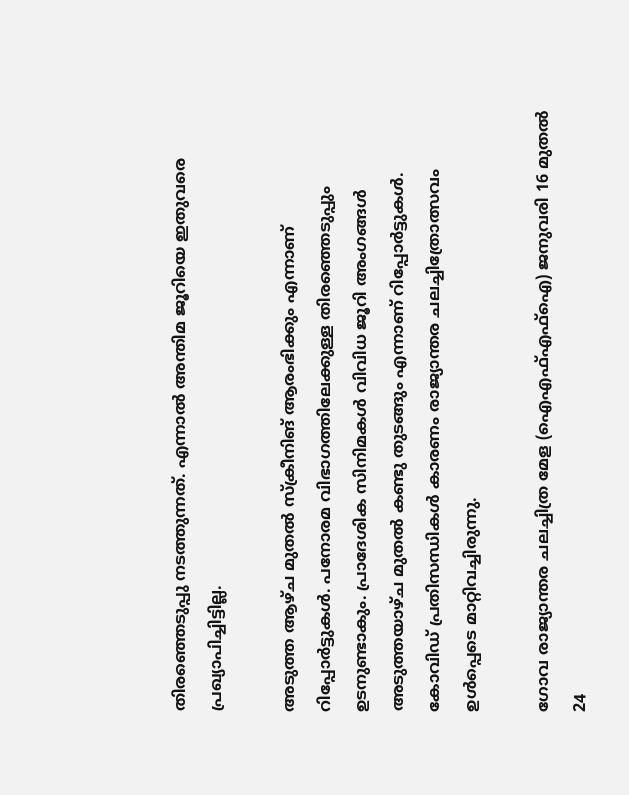തിരഞ്ഞെടുപ്പു നടത്തുന്നത്. എന്നാല്‍ അന്തിമ ജൂറിയെ ഇതുവരെ പ്രഖ്യാപിച്ചിട്ടില്ല.

അടുത്ത ആഴ്ച മുതല്‍ സ്‌ക്രീനിങ് ആരംഭിക്കും എന്നാണ് റിപ്പോര്‍ട്ടുകള്‍. പനോരമ വിഭാഗത്തിലേക്കുള്ള തിരഞ്ഞെടുപ്പും ഉടനുണ്ടാകും. പ്രാദേശിക സിനിമകള്‍ വിവിധ ജൂറി അംഗങ്ങള്‍ അടുത്തയാഴ്ച മുതല്‍ കണ്ടു തുടങ്ങും എന്നാണ് റിപ്പോര്‍ട്ടുകള്‍. കോവിഡ് പ്രതിസന്ധികള്‍ കാരണം രാജ്യാന്തര ചലച്ചിത്രോത്സവം ഉള്‍പ്പെടെ മാറ്റിവച്ചിരുന്നു.

ഗോവ രാജ്യാന്തര ചലച്ചിത്ര മേള (ഐഎഫ്എഫ്‌ഐ) ജനുവരി 16 മുതല്‍ 24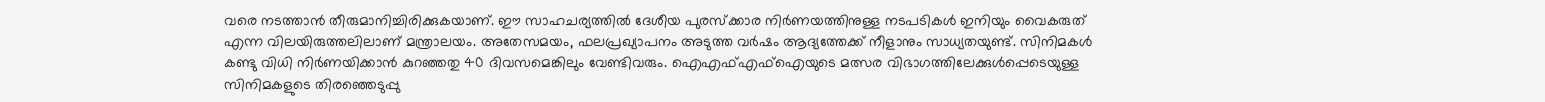വരെ നടത്താന്‍ തീരുമാനിച്ചിരിക്കുകയാണ്. ഈ സാഹചര്യത്തില്‍ ദേശീയ പുരസ്‌ക്കാര നിര്‍ണയത്തിനുള്ള നടപടികള്‍ ഇനിയും വൈകരുത് എന്ന വിലയിരുത്തലിലാണ് മന്ത്രാലയം. അതേസമയം, ഫലപ്രഖ്യാപനം അടുത്ത വര്‍ഷം ആദ്യത്തേക്ക് നീളാനും സാധ്യതയുണ്ട്. സിനിമകള്‍ കണ്ടു വിധി നിര്‍ണയിക്കാന്‍ കുറഞ്ഞതു 40 ദിവസമെങ്കിലും വേണ്ടിവരും. ഐഎഫ്എഫ്‌ഐയുടെ മത്സര വിഭാഗത്തിലേക്കുള്‍പ്പെടെയുള്ള സിനിമകളുടെ തിരഞ്ഞെടുപ്പു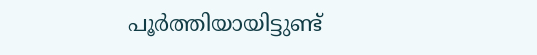പൂര്‍ത്തിയായിട്ടുണ്ട്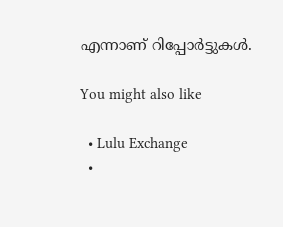എന്നാണ് റിപ്പോര്‍ട്ടുകള്‍.

You might also like

  • Lulu Exchange
  •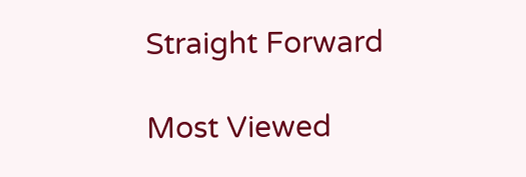Straight Forward

Most Viewed